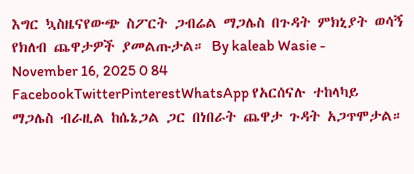እግር ኳስዜናየውጭ ስፖርት ጋብሬል ማጋሌስ በጉዳት ምክኒያት ወሳኝ የክለብ ጨዋታዎች ያመልጡታል። By kaleab Wasie - November 16, 2025 0 84 FacebookTwitterPinterestWhatsApp የአርሰናሉ ተከላካይ ማጋሌስ ብራዚል ከሴኔጋል ጋር በነበራት ጨዋታ ጉዳት አጋጥሞታል።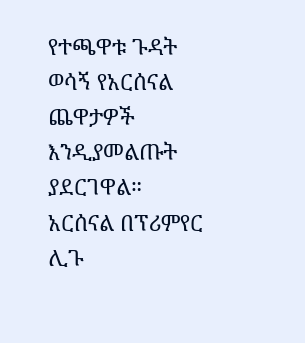የተጫዋቱ ጉዳት ወሳኝ የአርሰናል ጨዋታዎች እንዲያመልጡት ያደርገዋል። አርሰናል በፕሪምየር ሊጉ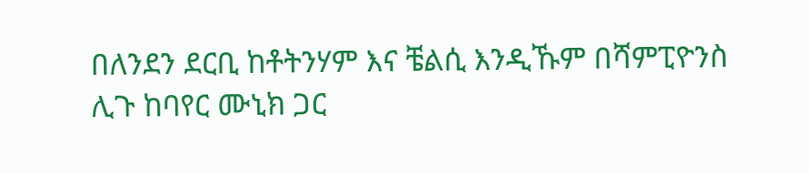በለንደን ደርቢ ከቶትንሃም እና ቼልሲ እንዲኹም በሻምፒዮንስ ሊጉ ከባየር ሙኒክ ጋር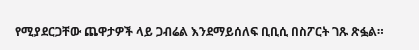የሚያደርጋቸው ጨዋታዎች ላይ ጋብሬል እንደማይሰለፍ ቢቢሲ በስፖርት ገጹ ጽፏል።